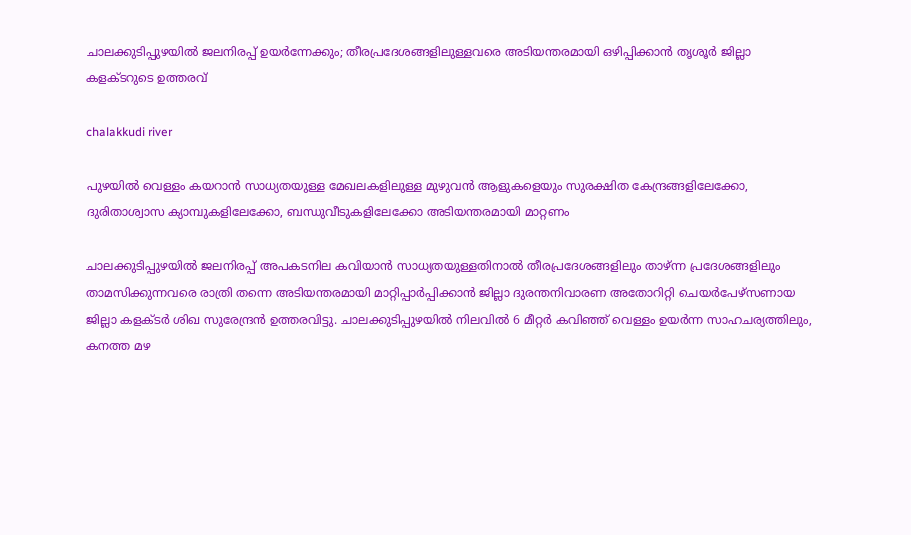ചാലക്കുടിപ്പുഴയില്‍ ജലനിരപ്പ് ഉയര്‍ന്നേക്കും; തീരപ്രദേശങ്ങളിലുള്ളവരെ അടിയന്തരമായി ഒഴിപ്പിക്കാന്‍ തൃശൂര്‍ ജില്ലാ കളക്ടറുടെ ഉത്തരവ്

chalakkudi river

പുഴയില്‍ വെള്ളം കയറാന്‍ സാധ്യതയുള്ള മേഖലകളിലുള്ള മുഴുവന്‍ ആളുകളെയും സുരക്ഷിത കേന്ദ്രങ്ങളിലേക്കോ, ദുരിതാശ്വാസ ക്യാമ്പുകളിലേക്കോ, ബന്ധുവീടുകളിലേക്കോ അടിയന്തരമായി മാറ്റണം

ചാലക്കുടിപ്പുഴയില്‍ ജലനിരപ്പ് അപകടനില കവിയാന്‍ സാധ്യതയുള്ളതിനാല്‍ തീരപ്രദേശങ്ങളിലും താഴ്ന്ന പ്രദേശങ്ങളിലും താമസിക്കുന്നവരെ രാത്രി തന്നെ അടിയന്തരമായി മാറ്റിപ്പാര്‍പ്പിക്കാന്‍ ജില്ലാ ദുരന്തനിവാരണ അതോറിറ്റി ചെയര്‍പേഴ്സണായ ജില്ലാ കളക്ടര്‍ ശിഖ സുരേന്ദ്രന്‍ ഉത്തരവിട്ടു. ചാലക്കുടിപ്പുഴയില്‍ നിലവില്‍ 6 മീറ്റര്‍ കവിഞ്ഞ് വെള്ളം ഉയര്‍ന്ന സാഹചര്യത്തിലും, കനത്ത മഴ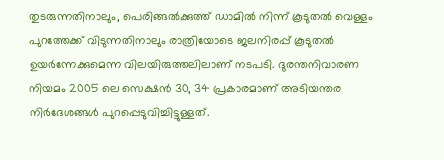തുടരുന്നതിനാലും, പെരിങ്ങല്‍ക്കുത്ത് ഡാമില്‍ നിന്ന് കൂടുതല്‍ വെള്ളം പുറത്തേക്ക് വിടുന്നതിനാലും രാത്രിയോടെ ജലനിരപ്പ് കൂടുതല്‍ ഉയര്‍ന്നേക്കുമെന്ന വിലയിരുത്തലിലാണ് നടപടി. ദുരന്തനിവാരണ നിയമം 2005 ലെ സെക്ഷന്‍ 30, 34 പ്രകാരമാണ് അടിയന്തര നിര്‍ദേശങ്ങള്‍ പുറപ്പെടുവിച്ചിട്ടുള്ളത്.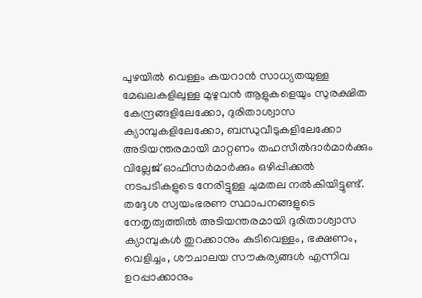പുഴയില്‍ വെള്ളം കയറാന്‍ സാധ്യതയുള്ള മേഖലകളിലുള്ള മുഴുവന്‍ ആളുകളെയും സുരക്ഷിത കേന്ദ്രങ്ങളിലേക്കോ, ദുരിതാശ്വാസ ക്യാമ്പുകളിലേക്കോ, ബന്ധുവീടുകളിലേക്കോ അടിയന്തരമായി മാറ്റണം തഹസീല്‍ദാര്‍മാര്‍ക്കും വില്ലേജ് ഓഫീസര്‍മാര്‍ക്കും ഒഴിപ്പിക്കല്‍ നടപടികളുടെ നേരിട്ടുള്ള ചുമതല നല്‍കിയിട്ടുണ്ട്. തദ്ദേശ സ്വയംഭരണ സ്ഥാപനങ്ങളുടെ നേതൃത്വത്തില്‍ അടിയന്തരമായി ദുരിതാശ്വാസ ക്യാമ്പുകള്‍ തുറക്കാനും കുടിവെള്ളം, ഭക്ഷണം, വെളിച്ചം, ശൗചാലയ സൗകര്യങ്ങള്‍ എന്നിവ ഉറപ്പാക്കാനും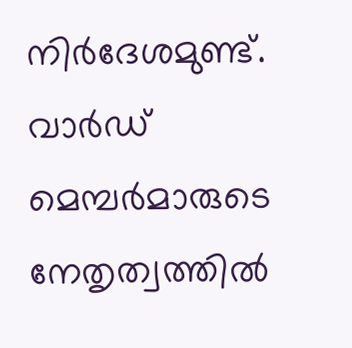നിര്‍ദേശമുണ്ട്. വാര്‍ഡ് മെമ്പര്‍മാരുടെ നേതൃത്വത്തില്‍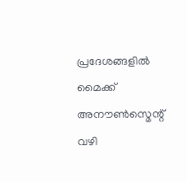പ്രദേശങ്ങളില്‍ മൈക്ക് അനൗണ്‍സ്മെന്റ് വഴി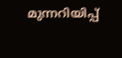മുന്നറിയിപ്പ്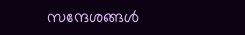സന്ദേശങ്ങള്‍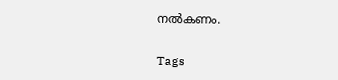നല്‍കണം.

Tags